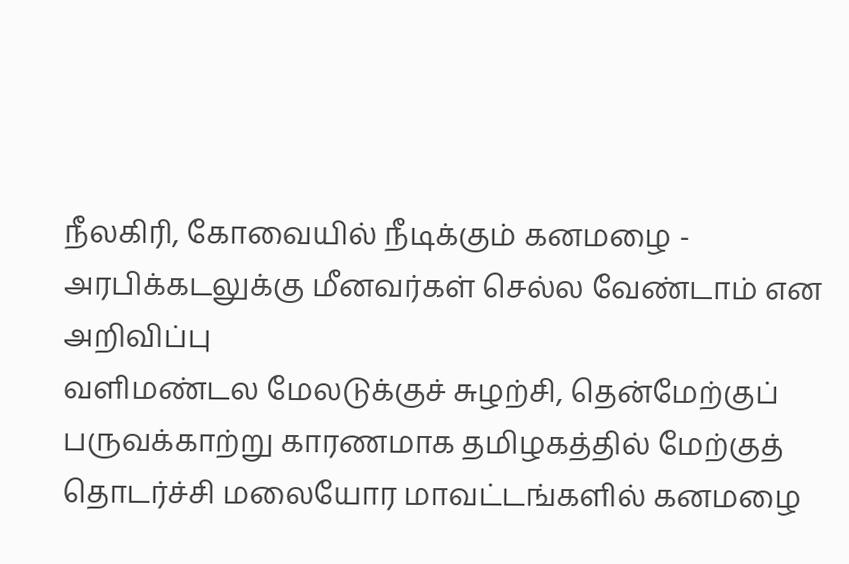நீலகிரி, கோவையில் நீடிக்கும் கனமழை - அரபிக்கடலுக்கு மீனவர்கள் செல்ல வேண்டாம் என அறிவிப்பு
வளிமண்டல மேலடுக்குச் சுழற்சி, தென்மேற்குப் பருவக்காற்று காரணமாக தமிழகத்தில் மேற்குத் தொடர்ச்சி மலையோர மாவட்டங்களில் கனமழை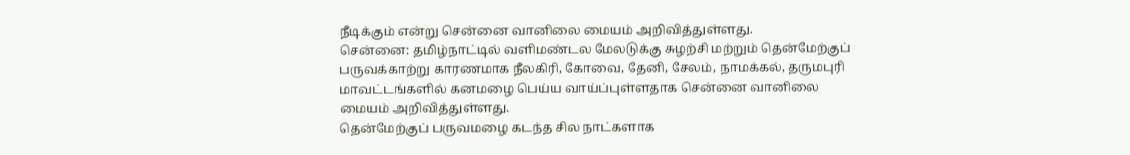நீடிக்கும் என்று சென்னை வானிலை மையம் அறிவித்துள்ளது.
சென்னை: தமிழ்நாட்டில் வளிமண்டல மேலடுக்கு சுழற்சி மற்றும் தென்மேற்குப் பருவக்காற்று காரணமாக நீலகிரி, கோவை, தேனி, சேலம், நாமக்கல், தருமபுரி மாவட்டங்களில் கனமழை பெய்ய வாய்ப்புள்ளதாக சென்னை வானிலை மையம் அறிவித்துள்ளது.
தென்மேற்குப் பருவமழை கடந்த சில நாட்களாக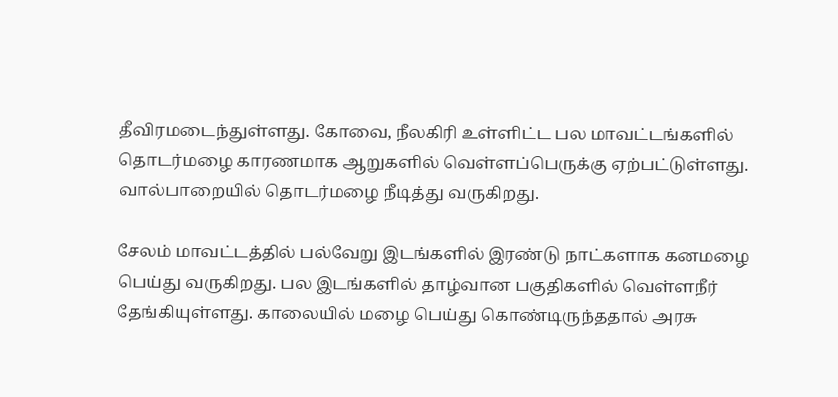தீவிரமடைந்துள்ளது. கோவை, நீலகிரி உள்ளிட்ட பல மாவட்டங்களில் தொடர்மழை காரணமாக ஆறுகளில் வெள்ளப்பெருக்கு ஏற்பட்டுள்ளது. வால்பாறையில் தொடர்மழை நீடித்து வருகிறது.

சேலம் மாவட்டத்தில் பல்வேறு இடங்களில் இரண்டு நாட்களாக கனமழை பெய்து வருகிறது. பல இடங்களில் தாழ்வான பகுதிகளில் வெள்ளநீர் தேங்கியுள்ளது. காலையில் மழை பெய்து கொண்டிருந்ததால் அரசு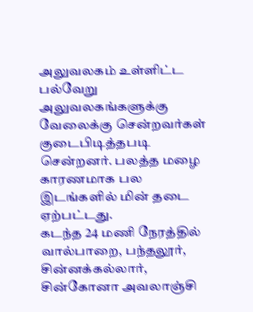அலுவலகம் உள்ளிட்ட பல்வேறு அலுவலகங்களுக்கு வேலைக்கு சென்றவர்கள் குடைபிடித்தபடி சென்றனர். பலத்த மழை காரணமாக பல இடங்களில் மின் தடை ஏற்பட்டது.
கடந்த 24 மணி நேரத்தில் வால்பாறை, பந்தலூர், சின்னக்கல்லார், சின்கோனா அவலாஞ்சி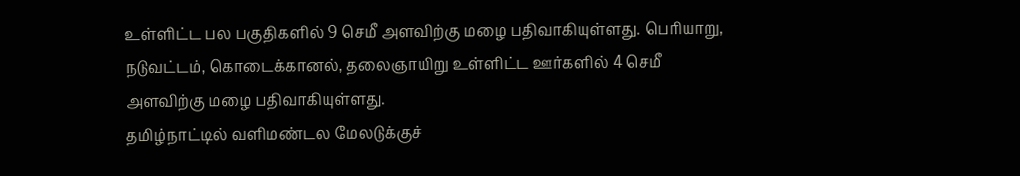உள்ளிட்ட பல பகுதிகளில் 9 செமீ அளவிற்கு மழை பதிவாகியுள்ளது. பெரியாறு, நடுவட்டம், கொடைக்கானல், தலைஞாயிறு உள்ளிட்ட ஊர்களில் 4 செமீ அளவிற்கு மழை பதிவாகியுள்ளது.
தமிழ்நாட்டில் வளிமண்டல மேலடுக்குச்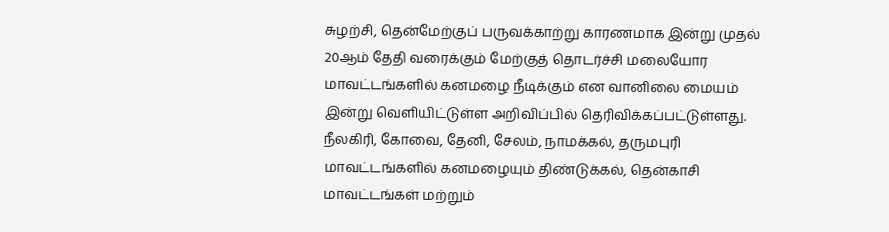சுழற்சி, தென்மேற்குப் பருவக்காற்று காரணமாக இன்று முதல் 20ஆம் தேதி வரைக்கும் மேற்குத் தொடர்ச்சி மலையோர மாவட்டங்களில் கனமழை நீடிக்கும் என வானிலை மையம் இன்று வெளியிட்டுள்ள அறிவிப்பில் தெரிவிக்கப்பட்டுள்ளது.
நீலகிரி, கோவை, தேனி, சேலம், நாமக்கல், தருமபுரி மாவட்டங்களில் கனமழையும் திண்டுக்கல், தென்காசி மாவட்டங்கள் மற்றும்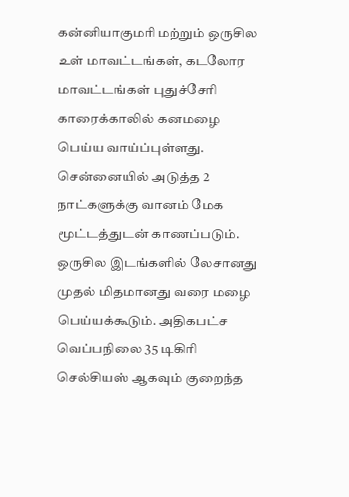கன்னியாகுமரி மற்றும் ஒருசில உள் மாவட்டங்கள், கடலோர மாவட்டங்கள் புதுச்சேரி காரைக்காலில் கனமழை பெய்ய வாய்ப்புள்ளது.
சென்னையில் அடுத்த 2 நாட்களுக்கு வானம் மேக மூட்டத்துடன் காணப்படும். ஒருசில இடங்களில் லேசானது முதல் மிதமானது வரை மழை பெய்யக்கூடும். அதிகபட்ச வெப்பநிலை 35 டிகிரி செல்சியஸ் ஆகவும் குறைந்த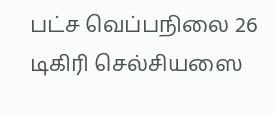பட்ச வெப்பநிலை 26 டிகிரி செல்சியஸை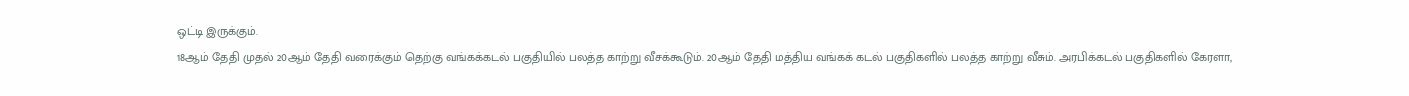ஒட்டி இருக்கும்.
18ஆம் தேதி முதல் 20ஆம் தேதி வரைக்கும் தெற்கு வங்கக்கடல் பகுதியில் பலத்த காற்று வீசக்கூடும். 20ஆம் தேதி மத்திய வங்கக் கடல் பகுதிகளில் பலத்த காற்று வீசும். அரபிக்கடல் பகுதிகளில் கேரளா,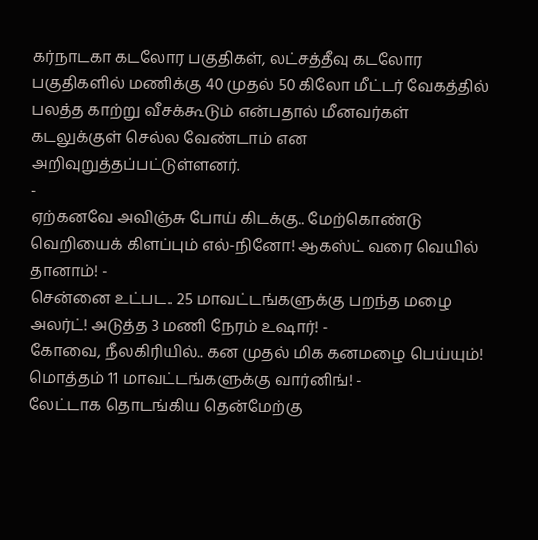கர்நாடகா கடலோர பகுதிகள், லட்சத்தீவு கடலோர பகுதிகளில் மணிக்கு 40 முதல் 50 கிலோ மீட்டர் வேகத்தில் பலத்த காற்று வீசக்கூடும் என்பதால் மீனவர்கள் கடலுக்குள் செல்ல வேண்டாம் என அறிவுறுத்தப்பட்டுள்ளனர்.
-
ஏற்கனவே அவிஞ்சு போய் கிடக்கு.. மேற்கொண்டு வெறியைக் கிளப்பும் எல்-நினோ! ஆகஸ்ட் வரை வெயில் தானாம்! -
சென்னை உட்பட.. 25 மாவட்டங்களுக்கு பறந்த மழை அலர்ட்! அடுத்த 3 மணி நேரம் உஷார்! -
கோவை, நீலகிரியில்.. கன முதல் மிக கனமழை பெய்யும்! மொத்தம் 11 மாவட்டங்களுக்கு வார்னிங்! -
லேட்டாக தொடங்கிய தென்மேற்கு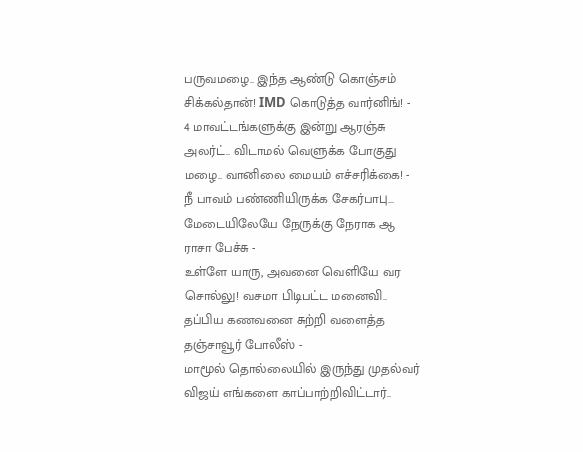பருவமழை.. இந்த ஆண்டு கொஞ்சம் சிக்கல்தான்! IMD கொடுத்த வார்னிங்! -
4 மாவட்டங்களுக்கு இன்று ஆரஞ்சு அலர்ட்.. விடாமல் வெளுக்க போகுது மழை.. வானிலை மையம் எச்சரிக்கை! -
நீ பாவம் பண்ணியிருக்க சேகர்பாபு... மேடையிலேயே நேருக்கு நேராக ஆ ராசா பேச்சு -
உள்ளே யாரு, அவனை வெளியே வர சொல்லு! வசமா பிடிபட்ட மனைவி.. தப்பிய கணவனை சுற்றி வளைத்த தஞ்சாவூர் போலீஸ் -
மாமூல் தொல்லையில் இருந்து முதல்வர் விஜய் எங்களை காப்பாற்றிவிட்டார்..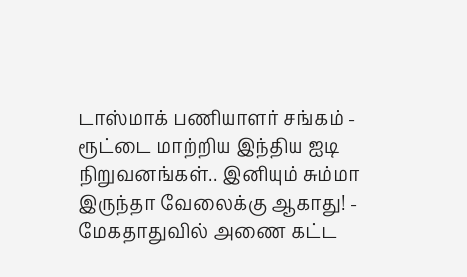டாஸ்மாக் பணியாளர் சங்கம் -
ரூட்டை மாற்றிய இந்திய ஐடி நிறுவனங்கள்.. இனியும் சும்மா இருந்தா வேலைக்கு ஆகாது! -
மேகதாதுவில் அணை கட்ட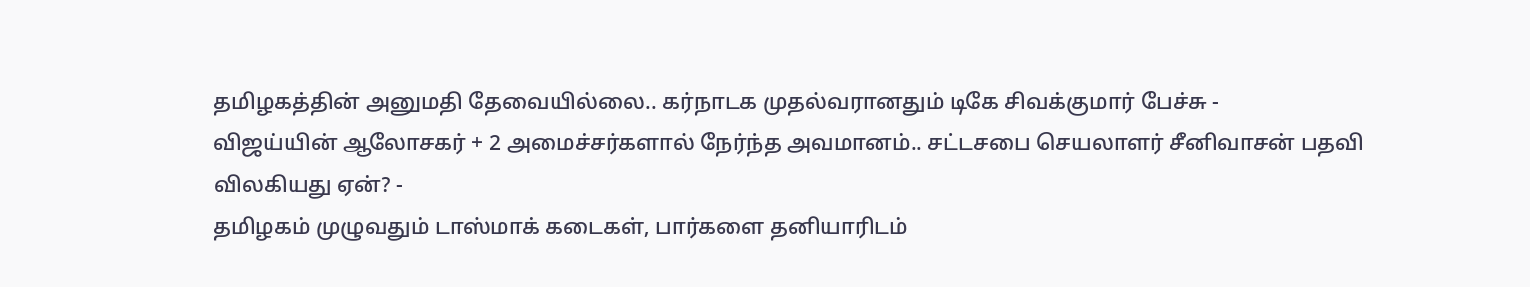தமிழகத்தின் அனுமதி தேவையில்லை.. கர்நாடக முதல்வரானதும் டிகே சிவக்குமார் பேச்சு -
விஜய்யின் ஆலோசகர் + 2 அமைச்சர்களால் நேர்ந்த அவமானம்.. சட்டசபை செயலாளர் சீனிவாசன் பதவி விலகியது ஏன்? -
தமிழகம் முழுவதும் டாஸ்மாக் கடைகள், பார்களை தனியாரிடம்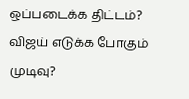ஒப்படைக்க திட்டம்? விஜய் எடுக்க போகும் முடிவு?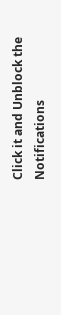Click it and Unblock the Notifications